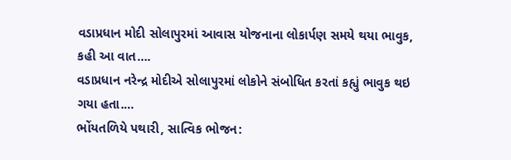વડાપ્રધાન મોદી સોલાપુરમાં આવાસ યોજનાના લોકાર્પણ સમયે થયા ભાવુક, કહી આ વાત….
વડાપ્રધાન નરેન્દ્ર મોદીએ સોલાપુરમાં લોકોને સંબોધિત કરતાં કહ્યું ભાવુક થઇ ગયા હતા.…
ભોંયતળિયે પથારી, સાત્વિક ભોજન: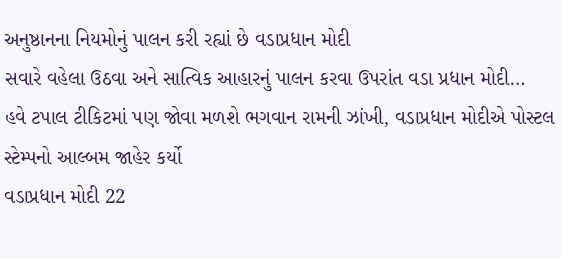અનુષ્ઠાનના નિયમોનું પાલન કરી રહ્યાં છે વડાપ્રધાન મોદી
સવારે વહેલા ઉઠવા અને સાત્વિક આહારનું પાલન કરવા ઉપરાંત વડા પ્રધાન મોદી…
હવે ટપાલ ટીકિટમાં પણ જોવા મળશે ભગવાન રામની ઝાંખી, વડાપ્રધાન મોદીએ પોસ્ટલ સ્ટેમ્પનો આલ્બમ જાહેર કર્યો
વડાપ્રધાન મોદી 22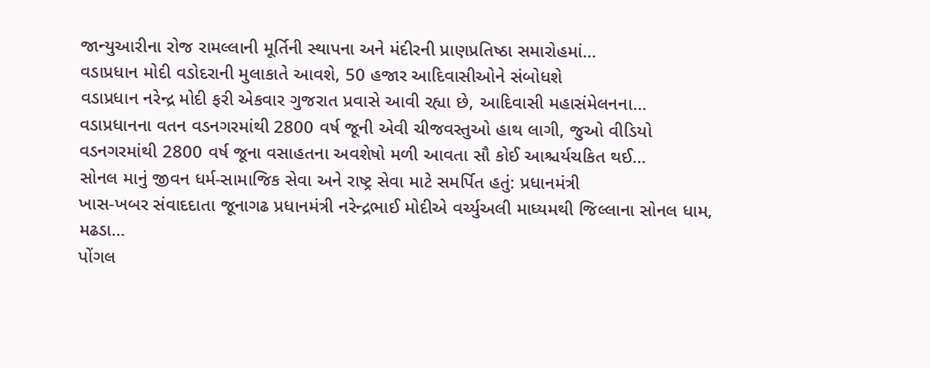જાન્યુઆરીના રોજ રામલ્લાની મૂર્તિની સ્થાપના અને મંદીરની પ્રાણપ્રતિષ્ઠા સમારોહમાં…
વડાપ્રધાન મોદી વડોદરાની મુલાકાતે આવશે, 50 હજાર આદિવાસીઓને સંબોધશે
વડાપ્રધાન નરેન્દ્ર મોદી ફરી એકવાર ગુજરાત પ્રવાસે આવી રહ્યા છે, આદિવાસી મહાસંમેલનના…
વડાપ્રધાનના વતન વડનગરમાંથી 2800 વર્ષ જૂની એવી ચીજવસ્તુઓ હાથ લાગી, જુઓ વીડિયો
વડનગરમાંથી 2800 વર્ષ જૂના વસાહતના અવશેષો મળી આવતા સૌ કોઈ આશ્ચર્યચકિત થઈ…
સોનલ માનું જીવન ધર્મ-સામાજિક સેવા અને રાષ્ટ્ર સેવા માટે સમર્પિત હતું: પ્રધાનમંત્રી
ખાસ-ખબર સંવાદદાતા જૂનાગઢ પ્રધાનમંત્રી નરેન્દ્રભાઈ મોદીએ વર્ચ્યુઅલી માધ્યમથી જિલ્લાના સોનલ ધામ, મઢડા…
પોંગલ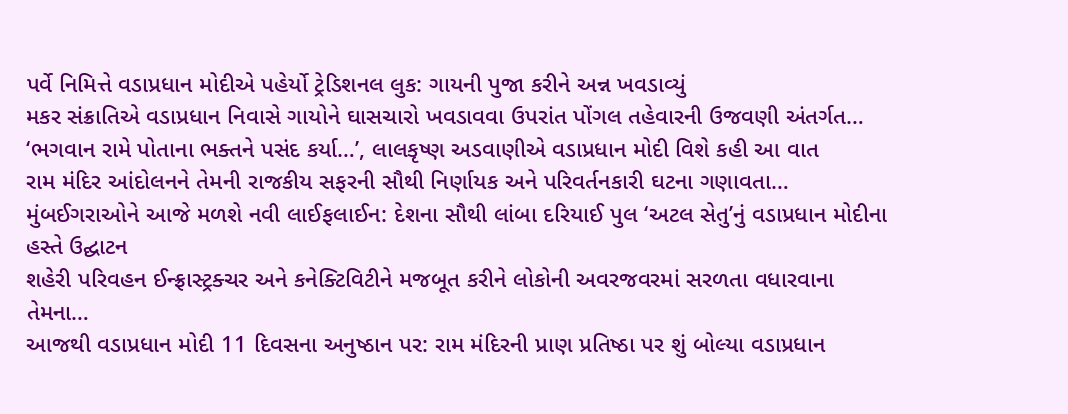પર્વે નિમિત્તે વડાપ્રધાન મોદીએ પહેર્યો ટ્રેડિશનલ લુક: ગાયની પુજા કરીને અન્ન ખવડાવ્યું
મકર સંક્રાતિએ વડાપ્રધાન નિવાસે ગાયોને ઘાસચારો ખવડાવવા ઉપરાંત પોંગલ તહેવારની ઉજવણી અંતર્ગત…
‘ભગવાન રામે પોતાના ભક્તને પસંદ કર્યા…’, લાલકૃષ્ણ અડવાણીએ વડાપ્રધાન મોદી વિશે કહી આ વાત
રામ મંદિર આંદોલનને તેમની રાજકીય સફરની સૌથી નિર્ણાયક અને પરિવર્તનકારી ઘટના ગણાવતા…
મુંબઈગરાઓને આજે મળશે નવી લાઈફલાઈન: દેશના સૌથી લાંબા દરિયાઈ પુલ ‘અટલ સેતુ’નું વડાપ્રધાન મોદીના હસ્તે ઉદ્ઘાટન
શહેરી પરિવહન ઈન્ફ્રાસ્ટ્રક્ચર અને કનેક્ટિવિટીને મજબૂત કરીને લોકોની અવરજવરમાં સરળતા વધારવાના તેમના…
આજથી વડાપ્રધાન મોદી 11 દિવસના અનુષ્ઠાન પર: રામ મંદિરની પ્રાણ પ્રતિષ્ઠા પર શું બોલ્યા વડાપ્રધાન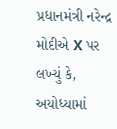પ્રધાનમંત્રી નરેન્દ્ર મોદીએ X પર લખ્યું કે, અયોધ્યામાં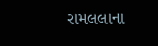રામલલાના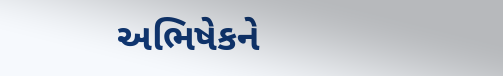અભિષેકને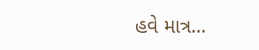હવે માત્ર…